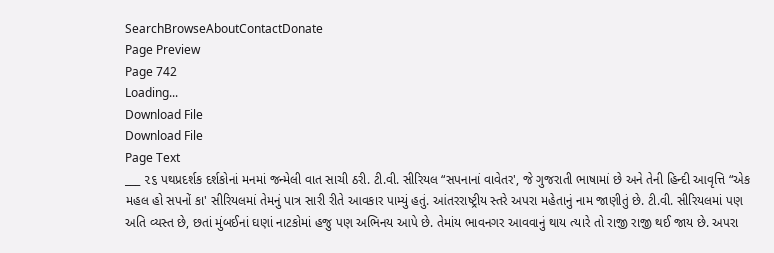SearchBrowseAboutContactDonate
Page Preview
Page 742
Loading...
Download File
Download File
Page Text
___ ૨૬ પથપ્રદર્શક દર્શકોનાં મનમાં જન્મેલી વાત સાચી ઠરી. ટી.વી. સીરિયલ “સપનાનાં વાવેતર', જે ગુજરાતી ભાષામાં છે અને તેની હિન્દી આવૃત્તિ “એક મહલ હો સપનોં કા' સીરિયલમાં તેમનું પાત્ર સારી રીતે આવકાર પામ્યું હતું. આંતરરાષ્ટ્રીય સ્તરે અપરા મહેતાનું નામ જાણીતું છે. ટી.વી. સીરિયલમાં પણ અતિ વ્યસ્ત છે, છતાં મુંબઈનાં ઘણાં નાટકોમાં હજુ પણ અભિનય આપે છે. તેમાંય ભાવનગર આવવાનું થાય ત્યારે તો રાજી રાજી થઈ જાય છે. અપરા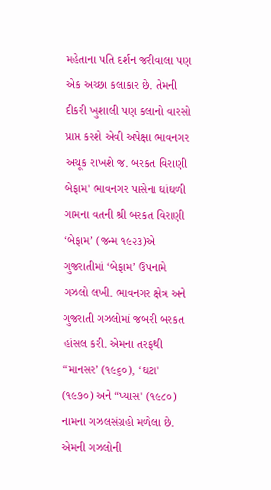મહેતાના પતિ દર્શન જરીવાલા પણ એક અચ્છા કલાકાર છે. તેમની દીકરી ખુશાલી પણ કલાનો વારસો પ્રાપ્ત કરશે એવી અપેક્ષા ભાવનગર અચૂક રાખશે જ. બરકત વિરાણી બેફામ' ભાવનગર પાસેના ઘાંઘળી ગામના વતની શ્રી બરકત વિરાણી ‘બેફામ’ (જન્મ ૧૯૨૩)એ ગુજરાતીમાં ‘બેફામ’ ઉપનામે ગઝલો લખી. ભાવનગર ક્ષેત્ર અને ગુજરાતી ગઝલોમાં જબરી બરકત હાંસલ કરી. એમના તરફથી “માનસર’ (૧૯૬૦), ‘ઘટા' (૧૯૭૦) અને “પ્યાસ' (૧૯૮૦) નામના ગઝલસંગ્રહો મળેલા છે. એમની ગઝલોની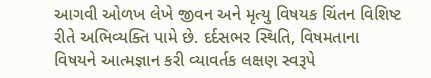આગવી ઓળખ લેખે જીવન અને મૃત્યુ વિષયક ચિંતન વિશિષ્ટ રીતે અભિવ્યક્તિ પામે છે. દર્દસભર સ્થિતિ, વિષમતાના વિષયને આત્મજ્ઞાન કરી વ્યાવર્તક લક્ષણ સ્વરૂપે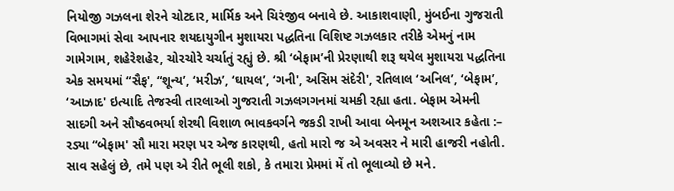નિયોજી ગઝલના શેરને ચોટદાર, માર્મિક અને ચિરંજીવ બનાવે છે. આકાશવાણી, મુંબઈના ગુજરાતી વિભાગમાં સેવા આપનાર શયદાયુગીન મુશાયરા પદ્ધતિના વિશિષ્ટ ગઝલકાર તરીકે એમનું નામ ગામેગામ, શહેરેશહેર, ચોરચોરે ચર્ચાતું રહ્યું છે. શ્રી ‘બેફામ’ની પ્રેરણાથી શરૂ થયેલ મુશાયરા પદ્ધતિના એક સમયમાં “સૈફ', “શૂન્ય’, ‘મરીઝ’, ‘ઘાયલ’, ‘ગની', અસિમ સંદેરી', રતિલાલ ‘અનિલ’, ‘બેફામ’, ‘આઝાદ' ઇત્યાદિ તેજસ્વી તારલાઓ ગુજરાતી ગઝલગગનમાં ચમકી રહ્યા હતા. બેફામ એમની સાદગી અને સૌષ્ઠવભર્યા શેરથી વિશાળ ભાવકવર્ગને જકડી રાખી આવા બેનમૂન અશઆર કહેતા :– રડ્યા “બેફામ' સૌ મારા મરણ પર એજ કારણથી, હતો મારો જ એ અવસર ને મારી હાજરી નહોતી. સાવ સહેલું છે, તમે પણ એ રીતે ભૂલી શકો, કે તમારા પ્રેમમાં મેં તો ભૂલાવ્યો છે મને.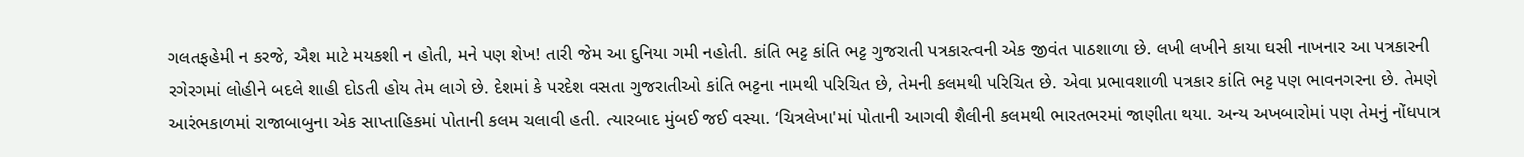ગલતફહેમી ન કરજે, ઐશ માટે મયકશી ન હોતી, મને પણ શેખ! તારી જેમ આ દુનિયા ગમી નહોતી. કાંતિ ભટ્ટ કાંતિ ભટ્ટ ગુજરાતી પત્રકારત્વની એક જીવંત પાઠશાળા છે. લખી લખીને કાયા ઘસી નાખનાર આ પત્રકારની રગેરગમાં લોહીને બદલે શાહી દોડતી હોય તેમ લાગે છે. દેશમાં કે પરદેશ વસતા ગુજરાતીઓ કાંતિ ભટ્ટના નામથી પરિચિત છે, તેમની કલમથી પરિચિત છે. એવા પ્રભાવશાળી પત્રકાર કાંતિ ભટ્ટ પણ ભાવનગરના છે. તેમણે આરંભકાળમાં રાજાબાબુના એક સાપ્તાહિકમાં પોતાની કલમ ચલાવી હતી. ત્યારબાદ મુંબઈ જઈ વસ્યા. ‘ચિત્રલેખા'માં પોતાની આગવી શૈલીની કલમથી ભારતભરમાં જાણીતા થયા. અન્ય અખબારોમાં પણ તેમનું નોંધપાત્ર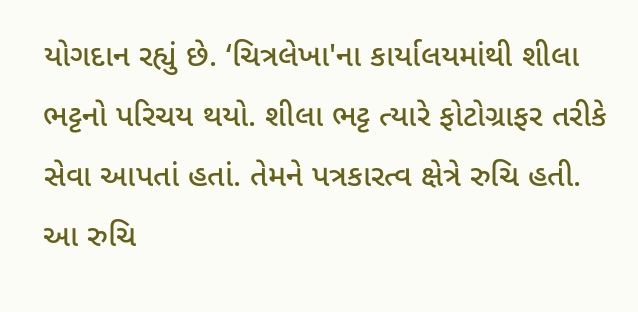યોગદાન રહ્યું છે. ‘ચિત્રલેખા'ના કાર્યાલયમાંથી શીલા ભટ્ટનો પરિચય થયો. શીલા ભટ્ટ ત્યારે ફોટોગ્રાફર તરીકે સેવા આપતાં હતાં. તેમને પત્રકારત્વ ક્ષેત્રે રુચિ હતી. આ રુચિ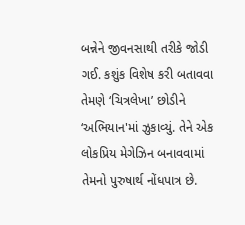બન્નેને જીવનસાથી તરીકે જોડી ગઈ. કશુંક વિશેષ કરી બતાવવા તેમણે ‘ચિત્રલેખા’ છોડીને ‘અભિયાન'માં ઝુકાવ્યું. તેને એક લોકપ્રિય મેગેઝિન બનાવવામાં તેમનો પુરુષાર્થ નોંધપાત્ર છે.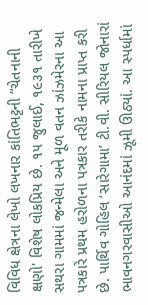વિવિધ ક્ષેત્રના લેખો લખનાર કાંતિભટ્ટની “ચેતનાની ક્ષણો' વિશેષ લોકપ્રિય છે. ૧૫ જુલાઈ, ૧૯૩૧ તારીખે સથરા ગામમાં જન્મેલા અને મૂળ વતન ઝાંઝમેરના આ પત્રકારે પ્રથમ હરોળના પત્રકાર તરીકે નામના પ્રાપ્ત કરી છે. પાર્થિવ ગોહિલ ‘સારેગામા’ ટી.વી. સીરિયલ જોનારાં ભાવનગરવાસીઓ આનંદમાં ઝૂમી ઊઠ્યાં. આ સ્પર્ધામાં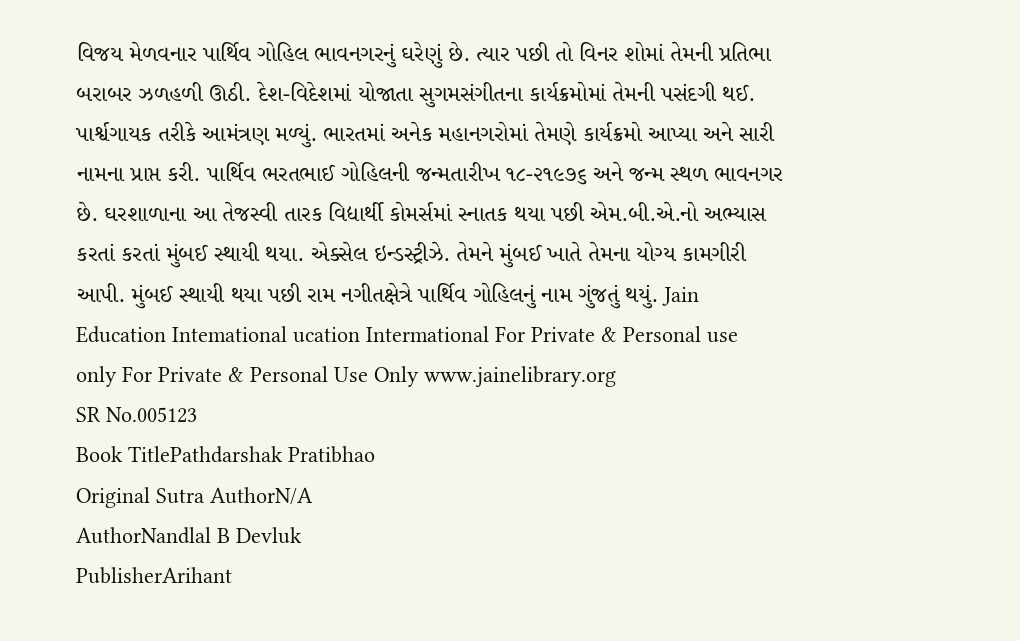વિજય મેળવનાર પાર્થિવ ગોહિલ ભાવનગરનું ઘરેણું છે. ત્યાર પછી તો વિનર શોમાં તેમની પ્રતિભા બરાબર ઝળહળી ઊઠી. દેશ-વિદેશમાં યોજાતા સુગમસંગીતના કાર્યક્રમોમાં તેમની પસંદગી થઈ. પાર્શ્વગાયક તરીકે આમંત્રણ મળ્યું. ભારતમાં અનેક મહાનગરોમાં તેમણે કાર્યક્રમો આપ્યા અને સારી નામના પ્રાપ્ત કરી. પાર્થિવ ભરતભાઈ ગોહિલની જન્મતારીખ ૧૮-૨૧૯૭૬ અને જન્મ સ્થળ ભાવનગર છે. ઘરશાળાના આ તેજસ્વી તારક વિદ્યાર્થી કોમર્સમાં સ્નાતક થયા પછી એમ.બી.એ.નો અભ્યાસ કરતાં કરતાં મુંબઈ સ્થાયી થયા. એક્સેલ ઇન્ડસ્ટ્રીઝે. તેમને મુંબઈ ખાતે તેમના યોગ્ય કામગીરી આપી. મુંબઈ સ્થાયી થયા પછી રામ નગીતક્ષેત્રે પાર્થિવ ગોહિલનું નામ ગુંજતું થયું. Jain Education Intemational ucation Intermational For Private & Personal use only For Private & Personal Use Only www.jainelibrary.org
SR No.005123
Book TitlePathdarshak Pratibhao
Original Sutra AuthorN/A
AuthorNandlal B Devluk
PublisherArihant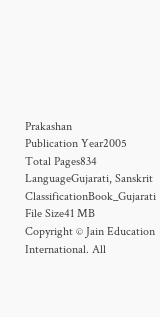Prakashan
Publication Year2005
Total Pages834
LanguageGujarati, Sanskrit
ClassificationBook_Gujarati
File Size41 MB
Copyright © Jain Education International. All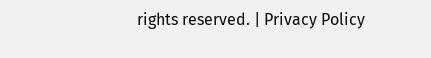rights reserved. | Privacy Policy